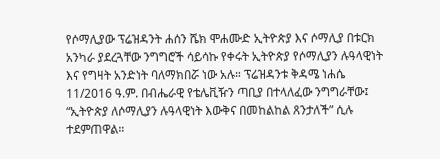የሶማሊያው ፕሬዝዳንት ሐሰን ሼክ ሞሐሙድ ኢትዮጵያ እና ሶማሊያ በቱርክ አንካራ ያደረጓቸው ንግግሮች ሳይሳኩ የቀሩት ኢትዮጵያ የሶማሊያን ሉዓላዊነት እና የግዛት አንድነት ባለማክበሯ ነው አሉ። ፕሬዝዳንቱ ቅዳሜ ነሐሴ 11/2016 ዓ.ም. በብሔራዊ የቴሌቪዥን ጣቢያ በተላለፈው ንግግራቸው፤ “ኢትዮጵያ ለሶማሊያን ሉዓላዊነት እውቅና በመከልከል ጸንታለች” ሲሉ ተደምጠዋል።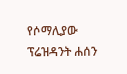የሶማሊያው ፕሬዝዳንት ሐሰን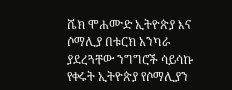ሼክ ሞሐሙድ ኢትዮጵያ እና ሶማሊያ በቱርክ አንካራ ያደረጓቸው ንግግሮች ሳይሳኩ የቀሩት ኢትዮጵያ የሶማሊያን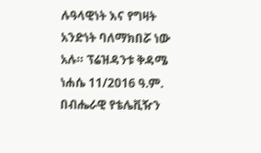ሉዓላዊነት እና የግዛት አንድነት ባለማክበሯ ነው አሉ። ፕሬዝዳንቱ ቅዳሜ ነሐሴ 11/2016 ዓ.ም. በብሔራዊ የቴሌቪዥን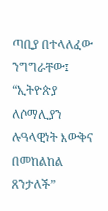ጣቢያ በተላለፈው ንግግራቸው፤ “ኢትዮጵያ ለሶማሊያን ሉዓላዊነት እውቅና በመከልከል ጸንታለች”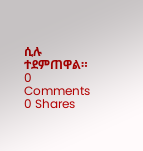ሲሉ ተደምጠዋል።
0 Comments
0 Shares